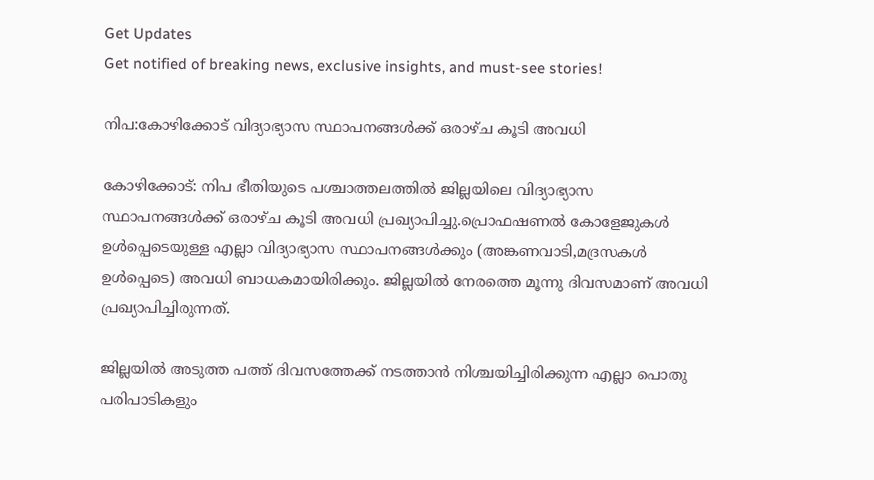Get Updates
Get notified of breaking news, exclusive insights, and must-see stories!

നിപ:കോഴിക്കോട് വിദ്യാഭ്യാസ സ്ഥാപനങ്ങൾക്ക് ഒരാഴ്ച കൂടി അവധി

കോഴിക്കോട്: നിപ ഭീതിയുടെ പശ്ചാത്തലത്തിൽ ജില്ലയിലെ വിദ്യാഭ്യാസ സ്ഥാപനങ്ങൾക്ക് ഒരാഴ്ച കൂടി അവധി പ്രഖ്യാപിച്ചു.പ്രൊഫഷണൽ കോളേജുകൾ ഉൾപ്പെടെയുള്ള എല്ലാ വിദ്യാഭ്യാസ സ്ഥാപനങ്ങൾക്കും (അങ്കണവാടി,മദ്രസകൾ ഉൾപ്പെടെ) അവധി ബാധകമായിരിക്കും. ജില്ലയില്‍ നേരത്തെ മൂന്നു ദിവസമാണ് അവധി പ്രഖ്യാപിച്ചിരുന്നത്.

ജില്ലയിൽ അടുത്ത പത്ത് ദിവസത്തേക്ക് നടത്താൻ നിശ്ചയിച്ചിരിക്കുന്ന എല്ലാ പൊതു പരിപാടികളും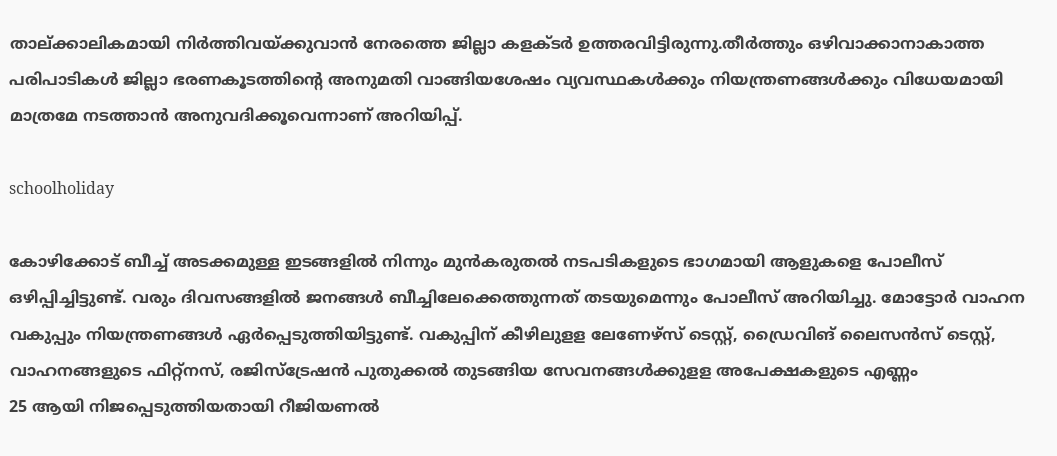താല്ക്കാലികമായി നിർത്തിവയ്ക്കുവാൻ നേരത്തെ ജില്ലാ കളക്ടർ ഉത്തരവിട്ടിരുന്നു.തീർത്തും ഒഴിവാക്കാനാകാത്ത പരിപാടികൾ ജില്ലാ ഭരണകൂടത്തിന്റെ അനുമതി വാങ്ങിയശേഷം വ്യവസ്ഥകൾക്കും നിയന്ത്രണങ്ങൾക്കും വിധേയമായി മാത്രമേ നടത്താൻ അനുവദിക്കൂവെന്നാണ് അറിയിപ്പ്.

schoolholiday

കോഴിക്കോട് ബീച്ച് അടക്കമുള്ള ഇടങ്ങളിൽ നിന്നും മുൻകരുതൽ നടപടികളുടെ ഭാഗമായി ആളുകളെ പോലീസ് ഒഴിപ്പിച്ചിട്ടുണ്ട്. വരും ദിവസങ്ങളിൽ ജനങ്ങൾ ബീച്ചിലേക്കെത്തുന്നത് തടയുമെന്നും പോലീസ് അറിയിച്ചു. മോട്ടോർ വാഹന വകുപ്പും നിയന്ത്രണങ്ങൾ ഏർപ്പെടുത്തിയിട്ടുണ്ട്. വകുപ്പിന് കീഴിലുളള ലേണേഴ്സ് ടെസ്റ്റ്, ഡ്രൈവിങ് ലൈസൻസ് ടെസ്റ്റ്, വാഹനങ്ങളുടെ ഫിറ്റ്നസ്, രജിസ്ട്രേഷൻ പുതുക്കൽ തുടങ്ങിയ സേവനങ്ങൾക്കുളള അപേക്ഷകളുടെ എണ്ണം
25 ആയി നിജപ്പെടുത്തിയതായി റീജിയണൽ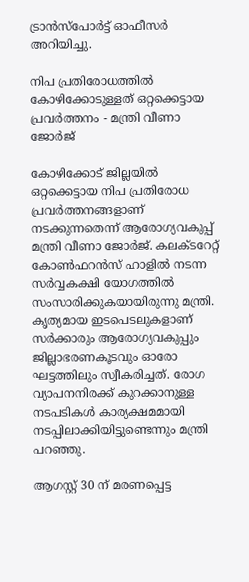ട്രാൻസ്‌പോർട്ട് ഓഫീസർ അറിയിച്ചു.

നിപ പ്രതിരോധത്തിൽ കോഴിക്കോടുള്ളത് ഒറ്റക്കെട്ടായ പ്രവർത്തനം - മന്ത്രി വീണാ ജോർജ്

കോഴിക്കോട് ജില്ലയിൽ ഒറ്റക്കെട്ടായ നിപ പ്രതിരോധ പ്രവർത്തനങ്ങളാണ് നടക്കുന്നതെന്ന് ആരോഗ്യവകുപ്പ് മന്ത്രി വീണാ ജോർജ്. കലക്ടറേറ്റ് കോൺഫറൻസ് ഹാളിൽ നടന്ന സർവ്വകക്ഷി യോഗത്തിൽ സംസാരിക്കുകയായിരുന്നു മന്ത്രി. കൃത്യമായ ഇടപെടലുകളാണ് സർക്കാരും ആരോഗ്യവകുപ്പും ജില്ലാഭരണകൂടവും ഓരോ ഘട്ടത്തിലും സ്വീകരിച്ചത്. രോഗ വ്യാപനനിരക്ക് കുറക്കാനുള്ള നടപടികൾ കാര്യക്ഷമമായി നടപ്പിലാക്കിയിട്ടുണ്ടെന്നും മന്ത്രി പറഞ്ഞു.

ആഗസ്റ്റ് 30 ന് മരണപ്പെട്ട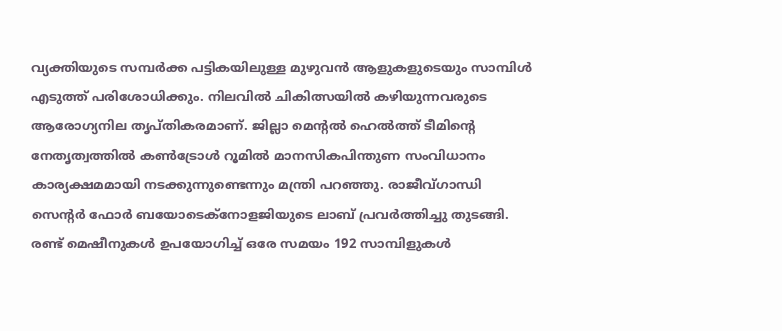വ്യക്തിയുടെ സമ്പർക്ക പട്ടികയിലുള്ള മുഴുവൻ ആളുകളുടെയും സാമ്പിൾ എടുത്ത് പരിശോധിക്കും. നിലവിൽ ചികിത്സയിൽ കഴിയുന്നവരുടെ ആരോഗ്യനില തൃപ്തികരമാണ്. ജില്ലാ മെന്റൽ ഹെൽത്ത് ടീമിന്റെ നേതൃത്വത്തിൽ കൺട്രോൾ റൂമിൽ മാനസികപിന്തുണ സംവിധാനം കാര്യക്ഷമമായി നടക്കുന്നുണ്ടെന്നും മന്ത്രി പറഞ്ഞു. രാജീവ്ഗാന്ധി സെന്റർ ഫോർ ബയോടെക്നോളജിയുടെ ലാബ് പ്രവർത്തിച്ചു തുടങ്ങി. രണ്ട് മെഷീനുകൾ ഉപയോഗിച്ച് ഒരേ സമയം 192 സാമ്പിളുകൾ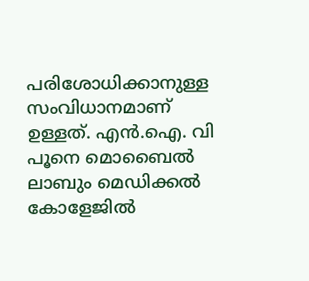പരിശോധിക്കാനുള്ള സംവിധാനമാണ് ഉള്ളത്. എൻ.ഐ. വി പൂനെ മൊബൈൽ ലാബും മെഡിക്കൽ കോളേജിൽ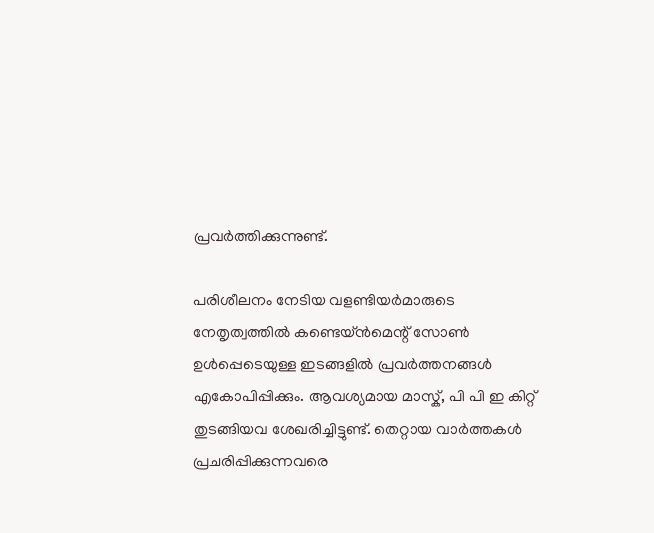പ്രവർത്തിക്കുന്നുണ്ട്.

പരിശീലനം നേടിയ വളണ്ടിയർമാരുടെ നേതൃത്വത്തിൽ കണ്ടെയ്ൻമെന്റ് സോൺ ഉൾപ്പെടെയുള്ള ഇടങ്ങളിൽ പ്രവർത്തനങ്ങൾ എകോപിപ്പിക്കും. ആവശ്യമായ മാസ്ക്, പി പി ഇ കിറ്റ് തുടങ്ങിയവ ശേഖരിച്ചിട്ടുണ്ട്. തെറ്റായ വാർത്തകൾ പ്രചരിപ്പിക്കുന്നവരെ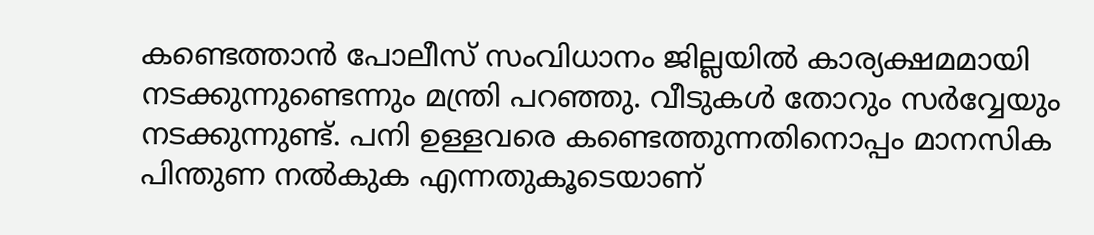കണ്ടെത്താൻ പോലീസ് സംവിധാനം ജില്ലയിൽ കാര്യക്ഷമമായി നടക്കുന്നുണ്ടെന്നും മന്ത്രി പറഞ്ഞു. വീടുകൾ തോറും സർവ്വേയും നടക്കുന്നുണ്ട്. പനി ഉള്ളവരെ കണ്ടെത്തുന്നതിനൊപ്പം മാനസിക പിന്തുണ നൽകുക എന്നതുകൂടെയാണ്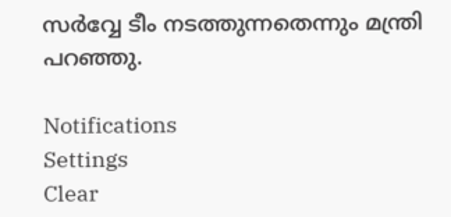സർവ്വേ ടീം നടത്തുന്നതെന്നും മന്ത്രി പറഞ്ഞു.

Notifications
Settings
Clear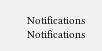Notifications
Notifications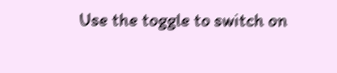Use the toggle to switch on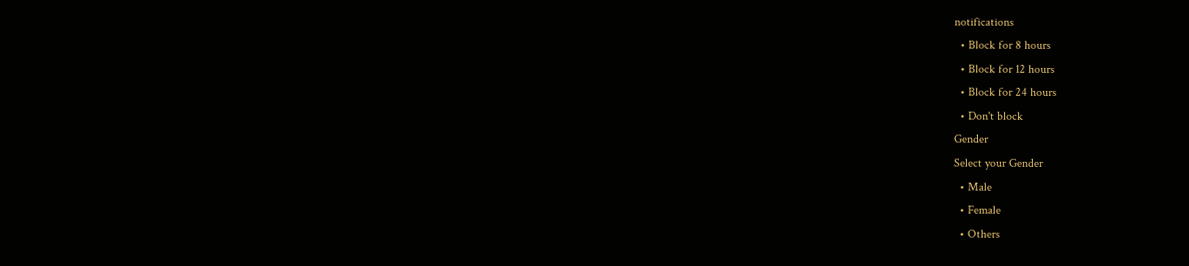notifications
  • Block for 8 hours
  • Block for 12 hours
  • Block for 24 hours
  • Don't block
Gender
Select your Gender
  • Male
  • Female
  • Others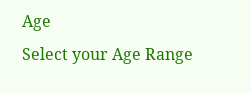Age
Select your Age Range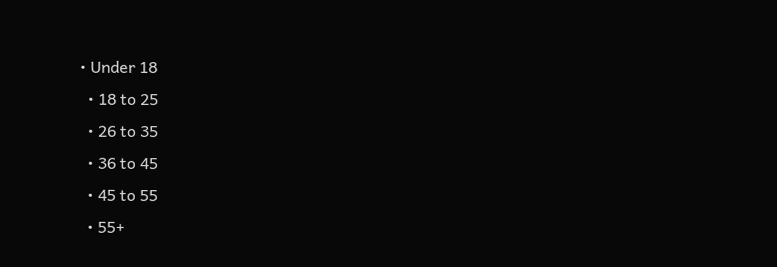• Under 18
  • 18 to 25
  • 26 to 35
  • 36 to 45
  • 45 to 55
  • 55+